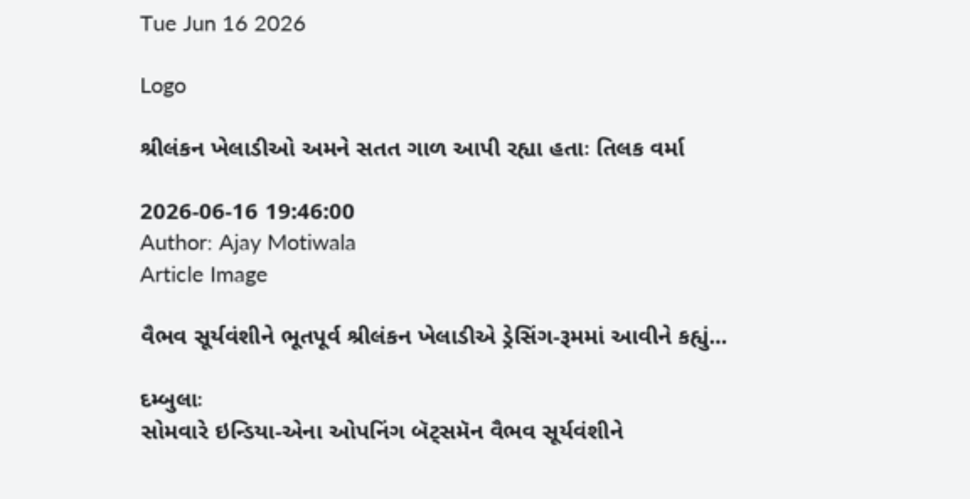Tue Jun 16 2026

Logo

શ્રીલંકન ખેલાડીઓ અમને સતત ગાળ આપી રહ્યા હતાઃ તિલક વર્મા

2026-06-16 19:46:00
Author: Ajay Motiwala
Article Image

વૈભવ સૂર્યવંશીને ભૂતપૂર્વ શ્રીલંકન ખેલાડીએ ડ્રેસિંગ-રૂમમાં આવીને કહ્યું...

દમ્બુલાઃ
સોમવારે ઇન્ડિયા-એના ઓપનિંગ બૅટ્સમૅન વૈભવ સૂર્યવંશીને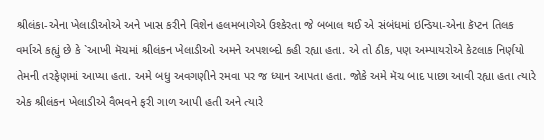શ્રીલંકા-એના ખેલાડીઓએ અને ખાસ કરીને વિશેન હલમબાગેએ ઉશ્કેરતા જે બબાલ થઈ એ સંબંધમાં ઇન્ડિયા-એના કૅપ્ટન તિલક વર્માએ કહ્યું છે કે `આખી મૅચમાં શ્રીલંકન ખેલાડીઓ અમને અપશબ્દો કહી રહ્યા હતા. એ તો ઠીક, પણ અમ્પાયરોએ કેટલાક નિર્ણયો તેમની તરફેણમાં આપ્યા હતા. અમે બધુ અવગણીને રમવા પર જ ધ્યાન આપતા હતા. જોકે અમે મૅચ બાદ પાછા આવી રહ્યા હતા ત્યારે એક શ્રીલંકન ખેલાડીએ વૈભવને ફરી ગાળ આપી હતી અને ત્યારે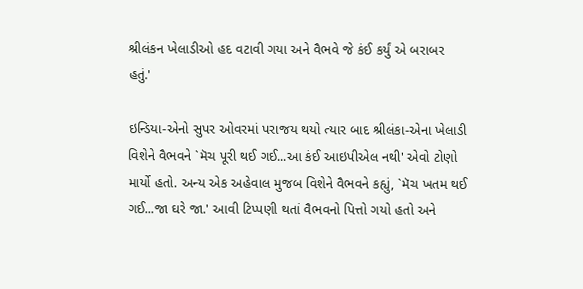શ્રીલંકન ખેલાડીઓ હદ વટાવી ગયા અને વૈભવે જે કંઈ કર્યું એ બરાબર હતું.'

ઇન્ડિયા-એનો સુપર ઓવરમાં પરાજય થયો ત્યાર બાદ શ્રીલંકા-એના ખેલાડી વિશેને વૈભવને `મૅચ પૂરી થઈ ગઈ...આ કંઈ આઇપીએલ નથી' એવો ટોણો માર્યો હતો. અન્ય એક અહેવાલ મુજબ વિશેને વૈભવને કહ્યું, `મૅચ ખતમ થઈ ગઈ...જા ઘરે જા.' આવી ટિપ્પણી થતાં વૈભવનો પિત્તો ગયો હતો અને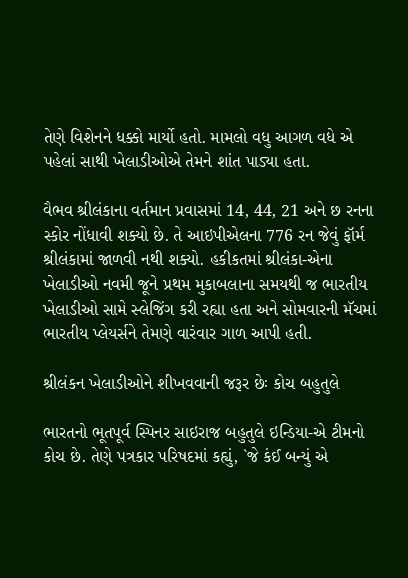તેણે વિશેનને ધક્કો માર્યો હતો. મામલો વધુ આગળ વધે એ પહેલાં સાથી ખેલાડીઓએ તેમને શાંત પાડ્યા હતા.

વૈભવ શ્રીલંકાના વર્તમાન પ્રવાસમાં 14, 44, 21 અને છ રનના સ્કોર નોંધાવી શક્યો છે. તે આઇપીએલના 776 રન જેવું ફૉર્મ શ્રીલંકામાં જાળવી નથી શક્યો. હકીકતમાં શ્રીલંકા-એના ખેલાડીઓ નવમી જૂને પ્રથમ મુકાબલાના સમયથી જ ભારતીય ખેલાડીઓ સામે સ્લેજિંગ કરી રહ્યા હતા અને સોમવારની મૅચમાં ભારતીય પ્લેયર્સને તેમણે વારંવાર ગાળ આપી હતી.

શ્રીલંકન ખેલાડીઓને શીખવવાની જરૂર છેઃ કોચ બહુતુલે

ભારતનો ભૂતપૂર્વ સ્પિનર સાઇરાજ બહુતુલે ઇન્ડિયા-એ ટીમનો કોચ છે. તેણે પત્રકાર પરિષદમાં કહ્યું, `જે કંઈ બન્યું એ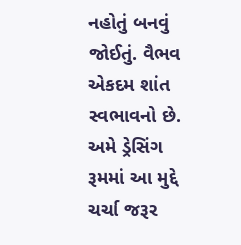નહોતું બનવું જોઈતું. વૈભવ એકદમ શાંત સ્વભાવનો છે. અમે ડ્રેસિંગ રૂમમાં આ મુદ્દે ચર્ચા જરૂર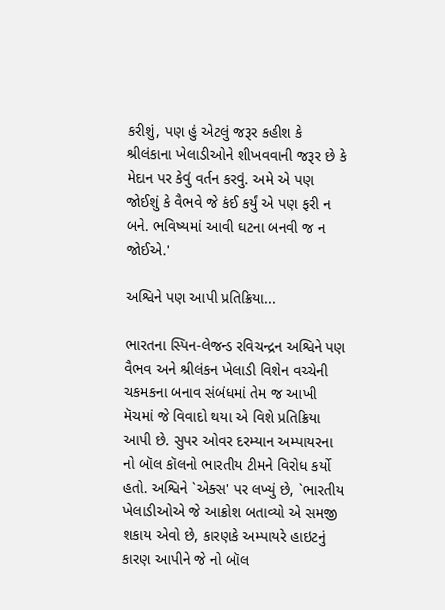કરીશું, પણ હું એટલું જરૂર કહીશ કે શ્રીલંકાના ખેલાડીઓને શીખવવાની જરૂર છે કે મેદાન પર કેવું વર્તન કરવું. અમે એ પણ જોઈશું કે વૈભવે જે કંઈ કર્યું એ પણ ફરી ન બને. ભવિષ્યમાં આવી ઘટના બનવી જ ન જોઈએ.'

અશ્વિને પણ આપી પ્રતિક્રિયા...

ભારતના સ્પિન-લેજન્ડ રવિચન્દ્રન અશ્વિને પણ વૈભવ અને શ્રીલંકન ખેલાડી વિશેન વચ્ચેની ચકમકના બનાવ સંબંધમાં તેમ જ આખી મૅચમાં જે વિવાદો થયા એ વિશે પ્રતિક્રિયા આપી છે. સુપર ઓવર દરમ્યાન અમ્પાયરના નો બૉલ કૉલનો ભારતીય ટીમને વિરોધ કર્યો હતો. અશ્વિને `એક્સ' પર લખ્યું છે, `ભારતીય ખેલાડીઓએ જે આક્રોશ બતાવ્યો એ સમજી શકાય એવો છે, કારણકે અમ્પાયરે હાઇટનું કારણ આપીને જે નો બૉલ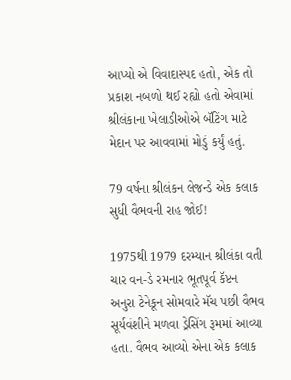આપ્યો એ વિવાદાસ્પદ હતો, એક તો પ્રકાશ નબળો થઈ રહ્યો હતો એવામાં શ્રીલંકાના ખેલાડીઓએ બૅટિંગ માટે મેદાન પર આવવામાં મોડું કર્યું હતું.

79 વર્ષના શ્રીલંકન લેજન્ડે એક કલાક સુધી વૈભવની રાહ જોઈ!

1975થી 1979 દરમ્યાન શ્રીલંકા વતી ચાર વન-ડે રમનાર ભૂતપૂર્વ કૅપ્ટન અનુરા ટેનેકૂન સોમવારે મૅચ પછી વૈભવ સૂર્યવંશીને મળવા ડ્રેસિંગ રૂમમાં આવ્યા હતા. વૈભવ આવ્યો એના એક કલાક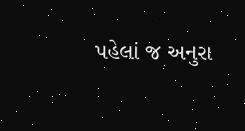પહેલાં જ અનુરા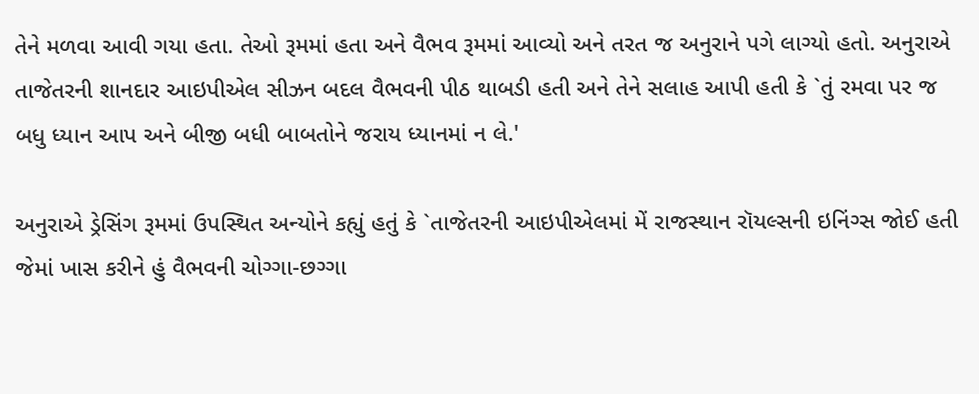તેને મળવા આવી ગયા હતા. તેઓ રૂમમાં હતા અને વૈભવ રૂમમાં આવ્યો અને તરત જ અનુરાને પગે લાગ્યો હતો. અનુરાએ તાજેતરની શાનદાર આઇપીએલ સીઝન બદલ વૈભવની પીઠ થાબડી હતી અને તેને સલાહ આપી હતી કે `તું રમવા પર જ બધુ ધ્યાન આપ અને બીજી બધી બાબતોને જરાય ધ્યાનમાં ન લે.'

અનુરાએ ડ્રેસિંગ રૂમમાં ઉપસ્થિત અન્યોને કહ્યું હતું કે `તાજેતરની આઇપીએલમાં મેં રાજસ્થાન રૉયલ્સની ઇનિંગ્સ જોઈ હતી જેમાં ખાસ કરીને હું વૈભવની ચોગ્ગા-છગ્ગા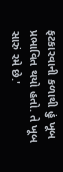ફટકારવાની કળાથી હું ખૂબ પ્રભાવિત થયો હતો. તે ખૂબ સારું રમે છે.'